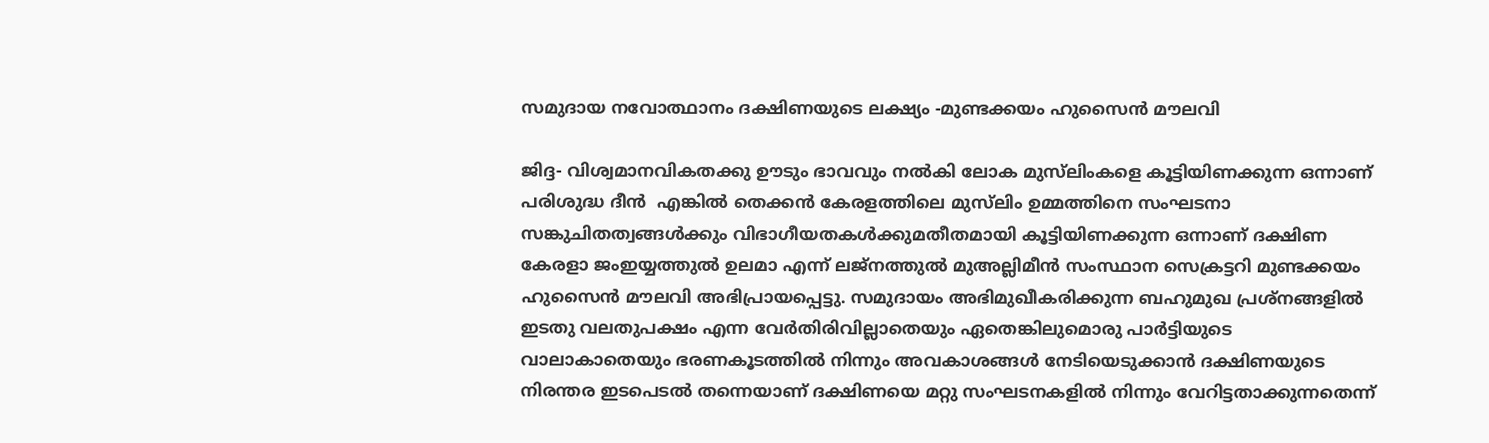സമുദായ നവോത്ഥാനം ദക്ഷിണയുടെ ലക്ഷ്യം -മുണ്ടക്കയം ഹുസൈന്‍ മൗലവി

ജിദ്ദ- വിശ്വമാനവികതക്കു ഊടും ഭാവവും നല്‍കി ലോക മുസ്‌ലിംകളെ കൂട്ടിയിണക്കുന്ന ഒന്നാണ് പരിശുദ്ധ ദീന്‍  എങ്കില്‍ തെക്കന്‍ കേരളത്തിലെ മുസ്‌ലിം ഉമ്മത്തിനെ സംഘടനാ സങ്കുചിതത്വങ്ങള്‍ക്കും വിഭാഗീയതകള്‍ക്കുമതീതമായി കൂട്ടിയിണക്കുന്ന ഒന്നാണ് ദക്ഷിണ കേരളാ ജംഇയ്യത്തുല്‍ ഉലമാ എന്ന് ലജ്‌നത്തുല്‍ മുഅല്ലിമീന്‍ സംസ്ഥാന സെക്രട്ടറി മുണ്ടക്കയം ഹുസൈന്‍ മൗലവി അഭിപ്രായപ്പെട്ടു. സമുദായം അഭിമുഖീകരിക്കുന്ന ബഹുമുഖ പ്രശ്‌നങ്ങളില്‍ ഇടതു വലതുപക്ഷം എന്ന വേര്‍തിരിവില്ലാതെയും ഏതെങ്കിലുമൊരു പാര്‍ട്ടിയുടെ വാലാകാതെയും ഭരണകൂടത്തില്‍ നിന്നും അവകാശങ്ങള്‍ നേടിയെടുക്കാന്‍ ദക്ഷിണയുടെ നിരന്തര ഇടപെടല്‍ തന്നെയാണ് ദക്ഷിണയെ മറ്റു സംഘടനകളില്‍ നിന്നും വേറിട്ടതാക്കുന്നതെന്ന്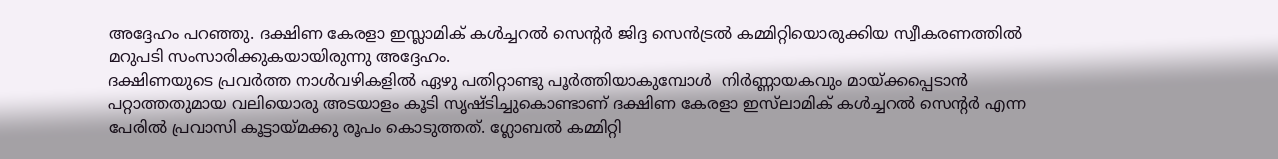അദ്ദേഹം പറഞ്ഞു. ദക്ഷിണ കേരളാ ഇസ്ലാമിക് കള്‍ച്ചറല്‍ സെന്റര്‍ ജിദ്ദ സെന്‍ട്രല്‍ കമ്മിറ്റിയൊരുക്കിയ സ്വീകരണത്തില്‍ മറുപടി സംസാരിക്കുകയായിരുന്നു അദ്ദേഹം.
ദക്ഷിണയുടെ പ്രവര്‍ത്ത നാള്‍വഴികളില്‍ ഏഴു പതിറ്റാണ്ടു പൂര്‍ത്തിയാകുമ്പോള്‍  നിര്‍ണ്ണായകവും മായ്ക്കപ്പെടാന്‍ പറ്റാത്തതുമായ വലിയൊരു അടയാളം കൂടി സൃഷ്ടിച്ചുകൊണ്ടാണ് ദക്ഷിണ കേരളാ ഇസ്‌ലാമിക് കള്‍ച്ചറല്‍ സെന്റര്‍ എന്ന പേരില്‍ പ്രവാസി കൂട്ടായ്മക്കു രൂപം കൊടുത്തത്. ഗ്ലോബല്‍ കമ്മിറ്റി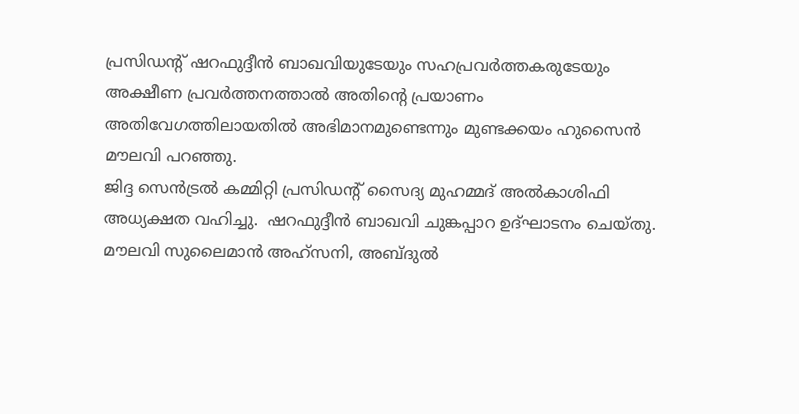പ്രസിഡന്റ് ഷറഫുദ്ദീന്‍ ബാഖവിയുടേയും സഹപ്രവര്‍ത്തകരുടേയും അക്ഷീണ പ്രവര്‍ത്തനത്താല്‍ അതിന്റെ പ്രയാണം  അതിവേഗത്തിലായതില്‍ അഭിമാനമുണ്ടെന്നും മുണ്ടക്കയം ഹുസൈന്‍ മൗലവി പറഞ്ഞു.
ജിദ്ദ സെന്‍ട്രല്‍ കമ്മിറ്റി പ്രസിഡന്റ് സൈദ്യ മുഹമ്മദ് അല്‍കാശിഫി അധ്യക്ഷത വഹിച്ചു.  ഷറഫുദ്ദീന്‍ ബാഖവി ചുങ്കപ്പാറ ഉദ്ഘാടനം ചെയ്തു. മൗലവി സുലൈമാന്‍ അഹ്‌സനി, അബ്ദുല്‍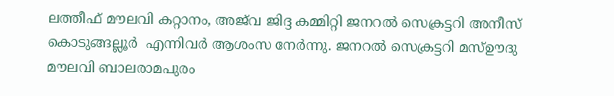ലത്തീഫ് മൗലവി കറ്റാനം, അജ്‌വ ജിദ്ദ കമ്മിറ്റി ജനറല്‍ സെക്രട്ടറി അനീസ് കൊടുങ്ങല്ലൂര്‍  എന്നിവര്‍ ആശംസ നേര്‍ന്നു. ജനറല്‍ സെക്രട്ടറി മസ്ഊദു മൗലവി ബാലരാമപുരം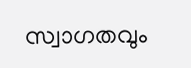സ്വാഗതവും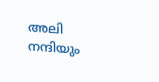അലി നന്ദിയും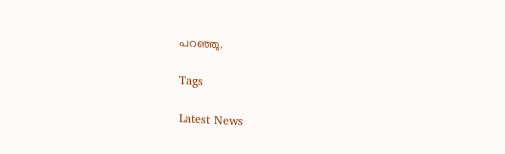പറഞ്ഞു.

Tags

Latest News